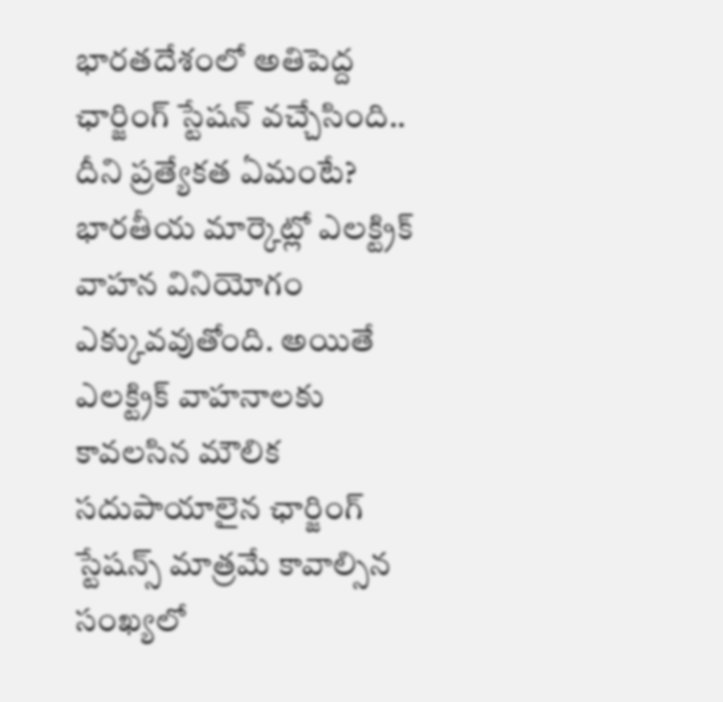భారతదేశంలో అతిపెద్ద ఛార్జింగ్ స్టేషన్ వచ్చేసింది.. దీని ప్రత్యేకత ఏమంటే?
భారతీయ మార్కెట్లో ఎలక్ట్రిక్ వాహన వినియోగం ఎక్కువవుతోంది. అయితే ఎలక్ట్రిక్ వాహనాలకు కావలసిన మౌలిక సదుపాయాలైన ఛార్జింగ్ స్టేషన్స్ మాత్రమే కావాల్సిన సంఖ్యలో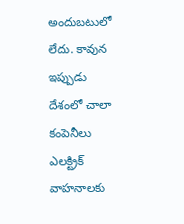అందుబటులో లేదు. కావున ఇప్పుడు దేశంలో చాలా కంపెనీలు ఎలక్ట్రిక్ వాహనాలకు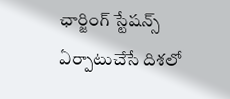ఛార్జింగ్ స్టేషన్స్ ఏర్పాటుచేసే దిశలో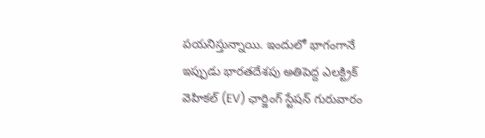పయనిస్తున్నాయి. ఇందులో భాగంగానే ఇప్పుడు భారతదేశపు అతిపెద్ద ఎలక్ట్రిక్ వెహికల్ (EV) ఛార్జింగ్ స్టేషన్ గురువారం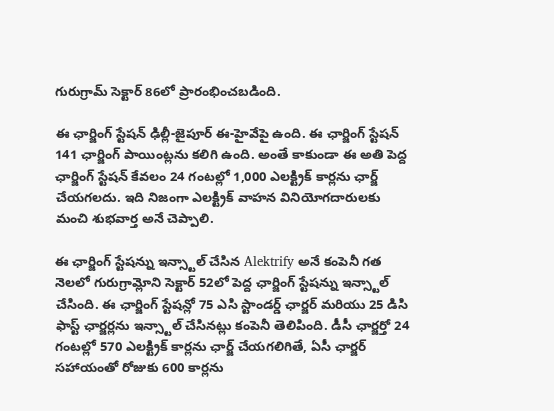గురుగ్రామ్ సెక్టార్ 86లో ప్రారంభించబడింది.

ఈ ఛార్జింగ్ స్టేషన్ ఢిల్లీ-జైపూర్ ఈ-హైవేపై ఉంది. ఈ ఛార్జింగ్ స్టేషన్ 141 ఛార్జింగ్ పాయింట్లను కలిగి ఉంది. అంతే కాకుండా ఈ అతి పెద్ద ఛార్జింగ్ స్టేషన్ కేవలం 24 గంటల్లో 1,000 ఎలక్ట్రిక్ కార్లను ఛార్జ్ చేయగలదు. ఇది నిజంగా ఎలక్ట్రిక్ వాహన వినియోగదారులకు మంచి శుభవార్త అనే చెప్పాలి.

ఈ ఛార్జింగ్ స్టేషన్ను ఇన్స్టాల్ చేసిన Alektrify అనే కంపెనీ గత నెలలో గురుగ్రామ్లోని సెక్టార్ 52లో పెద్ద ఛార్జింగ్ స్టేషన్ను ఇన్స్టాల్ చేసింది. ఈ ఛార్జింగ్ స్టేషన్లో 75 ఎసి స్టాండర్డ్ ఛార్జర్ మరియు 25 డిసి ఫాస్ట్ ఛార్జర్లను ఇన్స్టాల్ చేసినట్లు కంపెనీ తెలిపింది. డీసీ ఛార్జర్తో 24 గంటల్లో 570 ఎలక్ట్రిక్ కార్లను ఛార్జ్ చేయగలిగితే, ఏసీ ఛార్జర్ సహాయంతో రోజుకు 600 కార్లను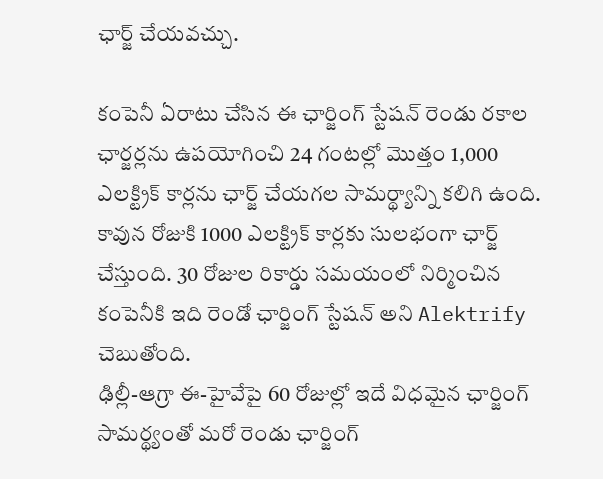ఛార్జ్ చేయవచ్చు.

కంపెనీ ఏరాటు చేసిన ఈ ఛార్జింగ్ స్టేషన్ రెండు రకాల ఛార్జర్లను ఉపయోగించి 24 గంటల్లో మొత్తం 1,000 ఎలక్ట్రిక్ కార్లను ఛార్జ్ చేయగల సామర్థ్యాన్ని కలిగి ఉంది. కావున రోజుకి 1000 ఎలక్ట్రిక్ కార్లకు సులభంగా ఛార్జ్ చేస్తుంది. 30 రోజుల రికార్డు సమయంలో నిర్మించిన కంపెనీకి ఇది రెండో ఛార్జింగ్ స్టేషన్ అని Alektrify చెబుతోంది.
ఢిల్లీ-ఆగ్రా ఈ-హైవేపై 60 రోజుల్లో ఇదే విధమైన ఛార్జింగ్ సామర్థ్యంతో మరో రెండు ఛార్జింగ్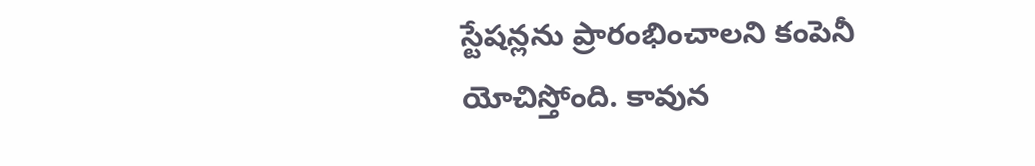స్టేషన్లను ప్రారంభించాలని కంపెనీ యోచిస్తోంది. కావున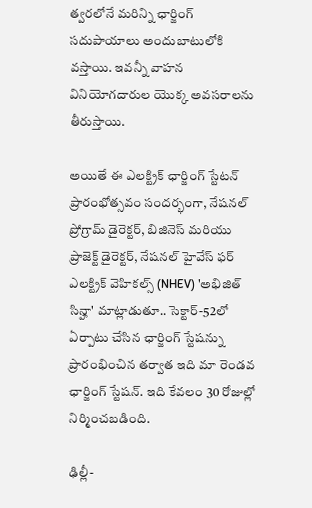త్వరలోనే మరిన్ని ఛార్జింగ్ సదుపాయాలు అందుబాటులోకి వస్తాయి. ఇవన్నీ వాహన వినియోగదారుల యొక్క అవసరాలను తీరుస్తాయి.

అయితే ఈ ఎలక్ట్రిక్ ఛార్జింగ్ స్టేటన్ ప్రారంభోత్సవం సందర్భంగా, నేషనల్ ప్రోగ్రామ్ డైరెక్టర్, బిజినెస్ మరియు ప్రాజెక్ట్ డైరెక్టర్, నేషనల్ హైవేస్ ఫర్ ఎలక్ట్రిక్ వెహికల్స్ (NHEV) 'అభిజిత్ సిన్హా' మాట్లాడుతూ.. సెక్టార్-52లో ఏర్పాటు చేసిన ఛార్జింగ్ స్టేషన్ను ప్రారంభించిన తర్వాత ఇది మా రెండవ ఛార్జింగ్ స్టేషన్. ఇది కేవలం 30 రోజుల్లో నిర్మించబడింది.

ఢిల్లీ-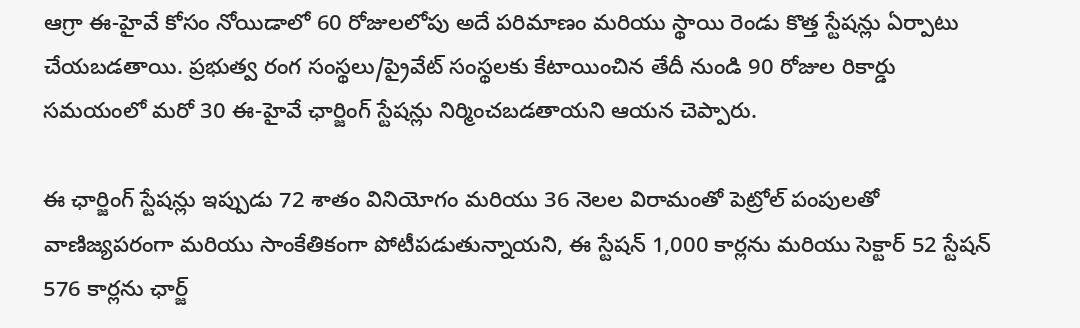ఆగ్రా ఈ-హైవే కోసం నోయిడాలో 60 రోజులలోపు అదే పరిమాణం మరియు స్థాయి రెండు కొత్త స్టేషన్లు ఏర్పాటు చేయబడతాయి. ప్రభుత్వ రంగ సంస్థలు/ప్రైవేట్ సంస్థలకు కేటాయించిన తేదీ నుండి 90 రోజుల రికార్డు సమయంలో మరో 30 ఈ-హైవే ఛార్జింగ్ స్టేషన్లు నిర్మించబడతాయని ఆయన చెప్పారు.

ఈ ఛార్జింగ్ స్టేషన్లు ఇప్పుడు 72 శాతం వినియోగం మరియు 36 నెలల విరామంతో పెట్రోల్ పంపులతో వాణిజ్యపరంగా మరియు సాంకేతికంగా పోటీపడుతున్నాయని, ఈ స్టేషన్ 1,000 కార్లను మరియు సెక్టార్ 52 స్టేషన్ 576 కార్లను ఛార్జ్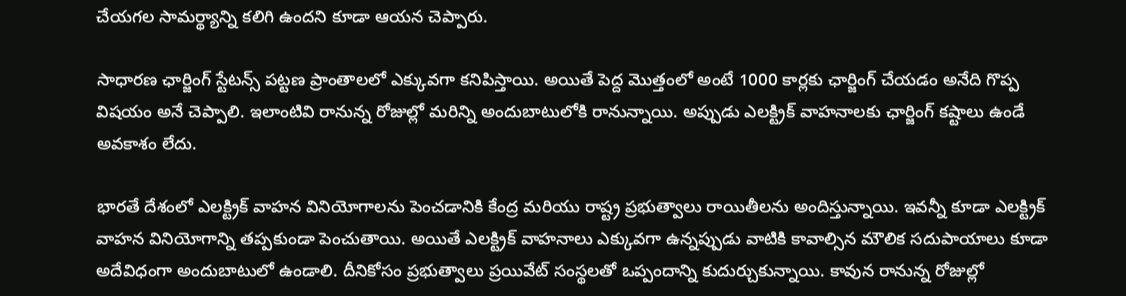చేయగల సామర్థ్యాన్ని కలిగి ఉందని కూడా ఆయన చెప్పారు.

సాధారణ ఛార్జింగ్ స్టేటన్స్ పట్టణ ప్రాంతాలలో ఎక్కువగా కనిపిస్తాయి. అయితే పెద్ద మొత్తంలో అంటే 1000 కార్లకు ఛార్జింగ్ చేయడం అనేది గొప్ప విషయం అనే చెప్పాలి. ఇలాంటివి రానున్న రోజుల్లో మరిన్ని అందుబాటులోకి రానున్నాయి. అప్పుడు ఎలక్ట్రిక్ వాహనాలకు ఛార్జింగ్ కష్టాలు ఉండే అవకాశం లేదు.

భారతే దేశంలో ఎలక్ట్రిక్ వాహన వినియోగాలను పెంచడానికి కేంద్ర మరియు రాష్ట్ర ప్రభుత్వాలు రాయితీలను అందిస్తున్నాయి. ఇవన్నీ కూడా ఎలక్ట్రిక్ వాహన వినియోగాన్ని తప్పకుండా పెంచుతాయి. అయితే ఎలక్ట్రిక్ వాహనాలు ఎక్కువగా ఉన్నప్పుడు వాటికి కావాల్సిన మౌలిక సదుపాయాలు కూడా అదేవిధంగా అందుబాటులో ఉండాలి. దీనికోసం ప్రభుత్వాలు ప్రయివేట్ సంస్థలతో ఒప్పందాన్ని కుదుర్చుకున్నాయి. కావున రానున్న రోజుల్లో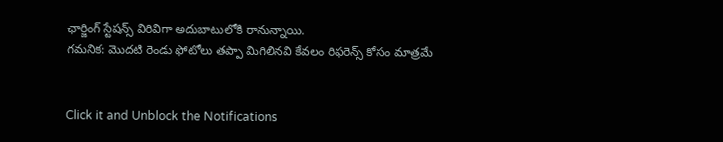ఛార్జింగ్ స్టేషన్స్ విరివిగా అదుబాటులోకి రానున్నాయి.
గమనిక: మొదటి రెండు ఫోటోలు తప్పా మిగిలినవి కేవలం రిఫరెన్స్ కోసం మాత్రమే


Click it and Unblock the Notifications